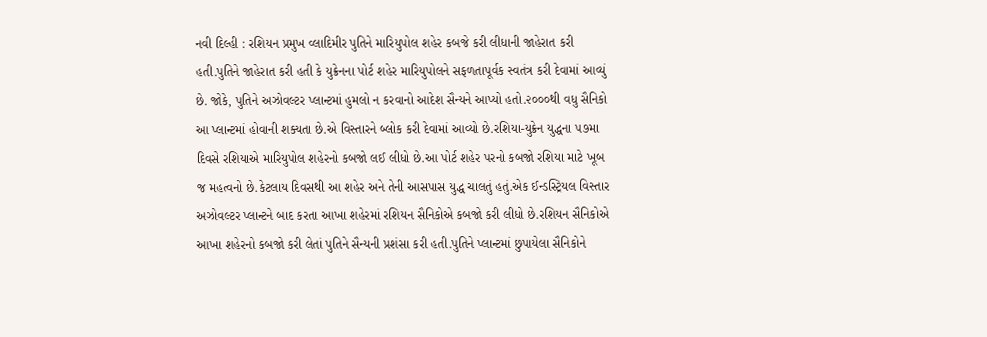નવી દિલ્હી : રશિયન પ્રમુખ વ્લાદિમીર પુતિને મારિયુપોલ શહેર કબજે કરી લીધાની જાહેરાત કરી હતી.પુતિને જાહેરાત કરી હતી કે યુક્રેનના પોર્ટ શહેર મારિયુપોલને સફળતાપૂર્વક સ્વતંત્ર કરી દેવામાં આવ્યું છે. જોકે, પુતિને અઝોવલ્ટર પ્લાન્ટમાં હુમલો ન કરવાનો આદેશ સૈન્યને આપ્યો હતો.૨૦૦૦થી વધુ સૈનિકો આ પ્લાન્ટમાં હોવાની શક્યતા છે.એ વિસ્તારને બ્લોક કરી દેવામાં આવ્યો છે.રશિયા-યુક્રેન યુદ્ધના ૫૭મા દિવસે રશિયાએ મારિયુપોલ શહેરનો કબજો લઈ લીધો છે.આ પોર્ટ શહેર પરનો કબજો રશિયા માટે ખૂબ જ મહત્વનો છે.કેટલાય દિવસથી આ શહેર અને તેની આસપાસ યુદ્ધ ચાલતું હતું.એક ઈન્ડસ્ટ્રિયલ વિસ્તાર અઝોવલ્ટર પ્લાન્ટને બાદ કરતા આખા શહેરમાં રશિયન સૈનિકોએ કબજો કરી લીધો છે.રશિયન સૈનિકોએ આખા શહેરનો કબજો કરી લેતાં પુતિને સૈન્યની પ્રશંસા કરી હતી.પુતિને પ્લાન્ટમાં છુપાયેલા સૈનિકોને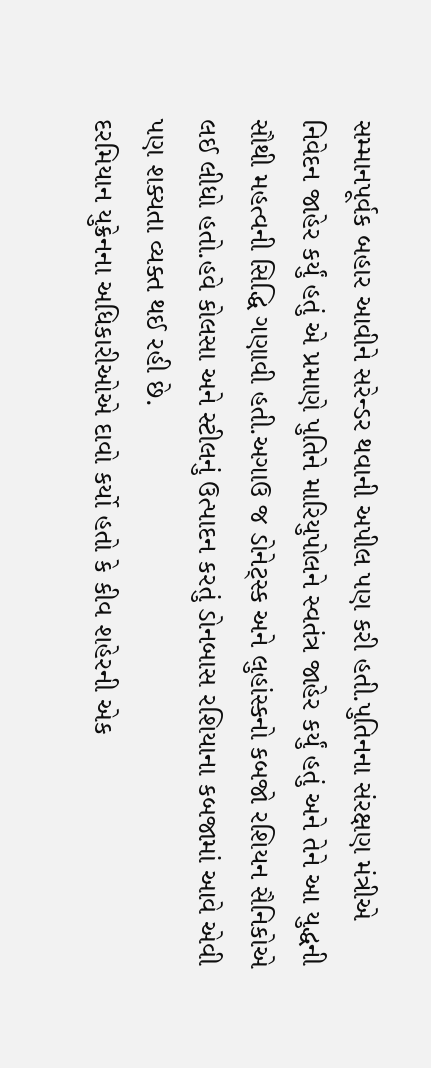સમ્માનપૂર્વક બહાર આવીને સરેન્ડર થવાની અપીલ પણ કરી હતી.પુતિનના સંરક્ષણ મંત્રીએ નિવેદન જાહેર કર્યું હતું એ પ્રમાણે પુતિને મારિયુપોલને સ્વતંત્ર જાહેર કર્યું હતું અને તેને આ યુદ્ધની સૌથી મહત્વની સિદ્ધિ ગણાવી હતી.અગાઉ જ ડોનેટ્સ્ક અને લુહાંસ્કનો કબજો રશિયન સૈનિકોએ લઈ લીધો હતો.હવે કોલસા અને સ્ટીલનું ઉત્પાદન કરતું ડોનબાસ રશિયાના કબજામાં આવે એવી પણ શક્યતા વ્યક્ત થઈ રહી છે.
દરમિયાન યુક્રેનના અધિકારીઓએ દાવો કર્યો હતો કે કીવ શહેરની એક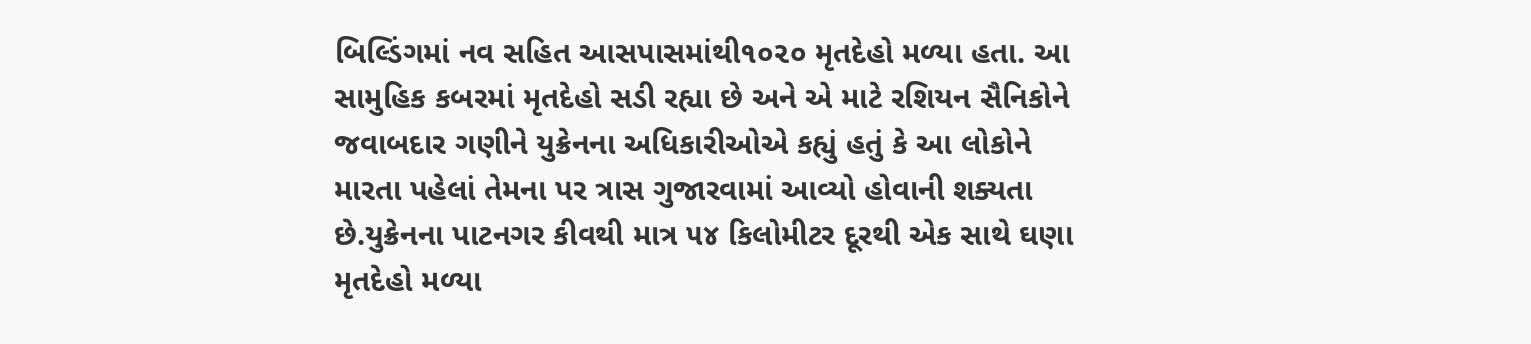બિલ્ડિંગમાં નવ સહિત આસપાસમાંથી૧૦૨૦ મૃતદેહો મળ્યા હતા. આ સામુહિક કબરમાં મૃતદેહો સડી રહ્યા છે અને એ માટે રશિયન સૈનિકોને જવાબદાર ગણીને યુક્રેનના અધિકારીઓએ કહ્યું હતું કે આ લોકોને મારતા પહેલાં તેમના પર ત્રાસ ગુજારવામાં આવ્યો હોવાની શક્યતા છે.યુક્રેનના પાટનગર કીવથી માત્ર ૫૪ કિલોમીટર દૂરથી એક સાથે ઘણા મૃતદેહો મળ્યા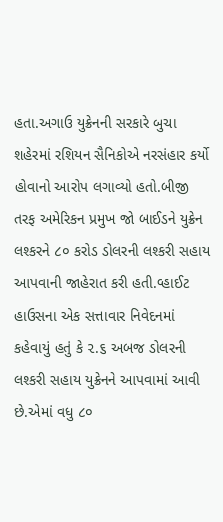હતા.અગાઉ યુક્રેનની સરકારે બુચા શહેરમાં રશિયન સૈનિકોએ નરસંહાર કર્યો હોવાનો આરોપ લગાવ્યો હતો.બીજી તરફ અમેરિકન પ્રમુખ જો બાઈડને યુક્રેન લશ્કરને ૮૦ કરોડ ડોલરની લશ્કરી સહાય આપવાની જાહેરાત કરી હતી.વ્હાઈટ હાઉસના એક સત્તાવાર નિવેદનમાં કહેવાયું હતું કે ૨.૬ અબજ ડોલરની લશ્કરી સહાય યુક્રેનને આપવામાં આવી છે.એમાં વધુ ૮૦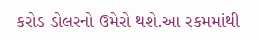કરોડ ડોલરનો ઉમેરો થશે.આ રકમમાંથી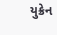યુક્રેન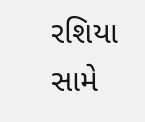રશિયા સામે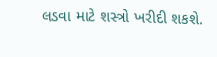લડવા માટે શસ્ત્રો ખરીદી શકશે.